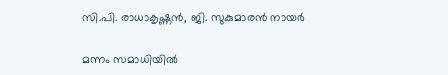സി.പി. രാധാകൃഷ്ണൻ, ജി. സുകുമാരൻ നായർ

മന്നം സമാധിയില്‍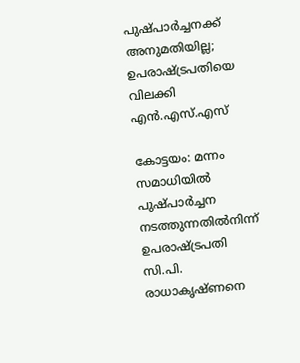പുഷ്പാര്‍ച്ചനക്ക് അനുമതിയില്ല; ഉപരാഷ്ട്രപതിയെ വിലക്കി എന്‍.എസ്.എസ്

കോട്ടയം: മന്നം സമാധിയില്‍ പുഷ്പാര്‍ച്ചന നടത്തുന്നതില്‍നിന്ന് ഉപരാഷ്ട്രപതി സി.പി. രാധാകൃഷ്ണനെ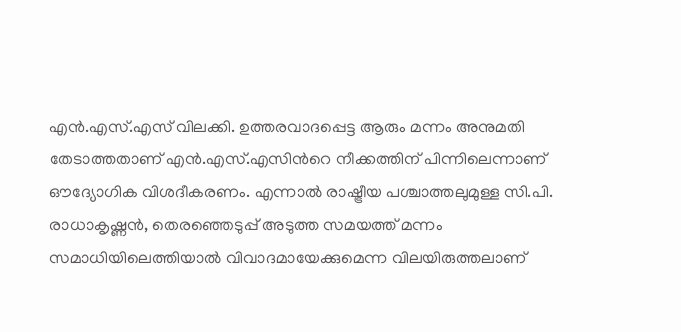എന്‍.എസ്.എസ് വിലക്കി. ഉത്തരവാദപ്പെട്ട ആരും മന്നം അനുമതി തേടാത്തതാണ് എൻ.എസ്.എസിന്‍റെ നീക്കത്തിന് പിന്നിലെന്നാണ് ഔദ്യോഗിക വിശദീകരണം. എന്നാൽ രാഷ്ട്രീയ പശ്ചാത്തലുമുള്ള സി.പി. രാധാകൃഷ്ണൻ, തെരഞ്ഞെടുപ്പ് അടുത്ത സമയത്ത് മന്നം സമാധിയിലെത്തിയാൽ വിവാദമായേക്കുമെന്ന വിലയിരുത്തലാണ്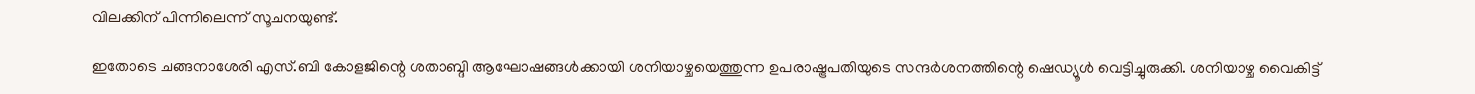വിലക്കിന് പിന്നിലെന്ന് സൂചനയുണ്ട്.

ഇതോടെ ചങ്ങനാശേരി എസ്.ബി കോളജിന്റെ ശതാബ്ദി ആഘോഷങ്ങൾക്കായി ശനിയാഴ്ചയെത്തുന്ന ഉപരാഷ്ട്രപതിയുടെ സന്ദര്‍ശനത്തിന്റെ ഷെഡ്യൂള്‍ വെട്ടിച്ചുരുക്കി. ശനിയാഴ്ച വൈകിട്ട്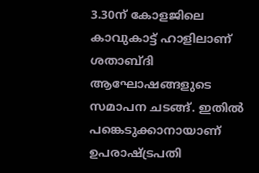3.30ന് കോളജിലെ കാവുകാട്ട് ഹാളിലാണ് ശതാബ്ദി ആഘോഷങ്ങളുടെ സമാപന ചടങ്ങ്. ഇതിൽ പങ്കെടുക്കാനായാണ് ഉപരാഷ്ട്രപതി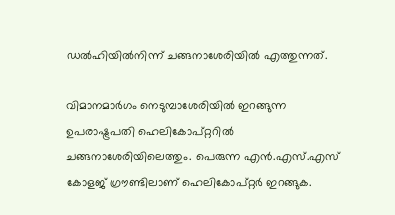ഡൽഹിയിൽനിന്ന് ചങ്ങനാശേരിയിൽ എത്തുന്നത്.

വിമാനമാര്‍ഗം നെടുമ്പാശേരിയില്‍ ഇറങ്ങുന്ന ഉപരാഷ്ട്രപതി ഹെലികോപ്റ്ററില്‍ ചങ്ങനാശേരിയിലെത്തും. പെരുന്ന എന്‍.എസ്.എസ് കോളജ് ഗ്രൗണ്ടിലാണ് ഹെലികോപ്റ്റര്‍ ഇറങ്ങുക.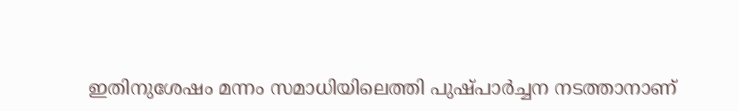ഇതിനുശേഷം മന്നം സമാധിയിലെത്തി പുഷ്പാര്‍ച്ചന നടത്താനാണ്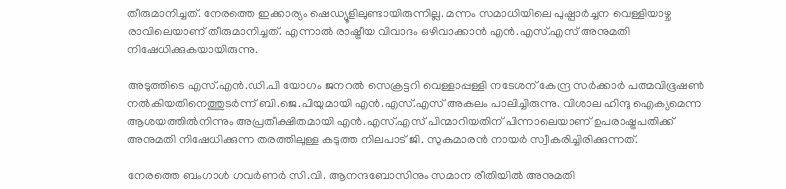തീരുമാനിച്ചത്. നേരത്തെ ഇക്കാര്യം ഷെഡ്യൂളിലുണ്ടായിരുന്നില്ല. മന്നം സമാധിയിലെ പുഷ്പാര്‍ച്ചന വെള്ളിയാഴ്ച രാവിലെയാണ് തീരുമാനിച്ചത്. എന്നാൽ രാഷ്ട്രീയ വിവാദം ഒഴിവാക്കാൻ എൻ.എസ്.എസ് അനുമതി നിഷേധിക്കുകയായിരുന്നു.

അടുത്തിടെ എസ്.എന്‍.ഡി.പി യോഗം ജനറല്‍ സെക്രട്ടറി വെള്ളാപ്പള്ളി നടേശന് കേന്ദ്ര സര്‍ക്കാര്‍ പത്മവിഭൂഷണ്‍ നല്‍കിയതിനെത്തുടര്‍ന്ന് ബി.ജെ.പിയുമായി എൻ.എസ്.എസ് അകലം പാലിച്ചിരുന്നു. വിശാല ഹിന്ദു ഐക്യമെന്ന ആശയത്തില്‍നിന്നും അപ്രതീക്ഷിതമായി എൻ.എസ്.എസ് പിന്മാറിയതിന് പിന്നാലെയാണ് ഉപരാഷ്ട്രപതിക്ക് അനുമതി നിഷേധിക്കുന്ന തരത്തിലുള്ള കടുത്ത നിലപാട് ജി. സുകുമാരന്‍ നായര്‍ സ്വീകരിച്ചിരിക്കുന്നത്.

നേരത്തെ ബംഗാള്‍ ഗവര്‍ണര്‍ സി.വി. ആനന്ദബോസിനും സമാന രീതിയില്‍ അനുമതി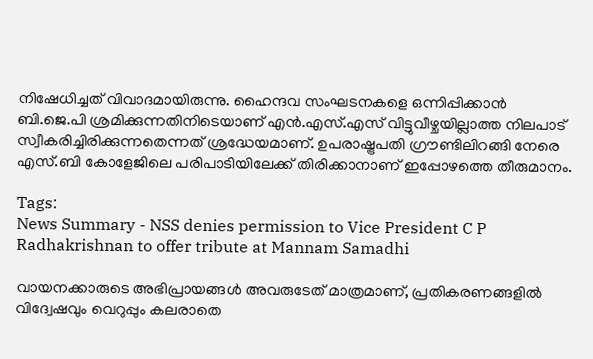നിഷേധിച്ചത് വിവാദമായിരുന്നു. ഹൈന്ദവ സംഘടനകളെ ഒന്നിപ്പിക്കാന്‍ ബി.ജെ.പി ശ്രമിക്കുന്നതിനിടെയാണ് എൻ.എസ്.എസ് വിട്ടുവീഴ്ചയില്ലാത്ത നിലപാട് സ്വീകരിച്ചിരിക്കുന്നതെന്നത് ശ്രദ്ധേയമാണ്. ഉപരാഷ്ട്രപതി ഗ്രൗണ്ടിലിറങ്ങി നേരെ എസ്.ബി കോളേജിലെ പരിപാടിയിലേക്ക് തിരിക്കാനാണ് ഇപ്പോഴത്തെ തീരുമാനം.

Tags:
News Summary - NSS denies permission to Vice President C P Radhakrishnan to offer tribute at Mannam Samadhi

വായനക്കാരുടെ അഭിപ്രായങ്ങള്‍ അവരുടേത് മാത്രമാണ്, പ്രതികരണങ്ങളിൽ വിദ്വേഷവും വെറുപ്പും കലരാതെ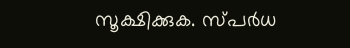സൂക്ഷിക്കുക. സ്പർധ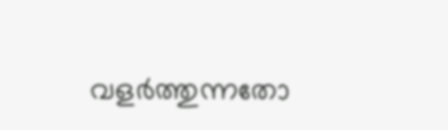വളർത്തുന്നതോ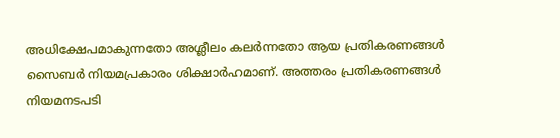അധിക്ഷേപമാകുന്നതോ അശ്ലീലം കലർന്നതോ ആയ പ്രതികരണങ്ങൾ സൈബർ നിയമപ്രകാരം ശിക്ഷാർഹമാണ്. അത്തരം പ്രതികരണങ്ങൾ നിയമനടപടി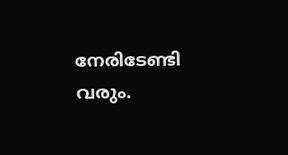നേരിടേണ്ടി വരും.